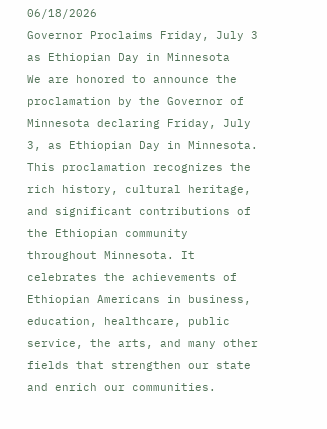06/18/2026
Governor Proclaims Friday, July 3 as Ethiopian Day in Minnesota
We are honored to announce the proclamation by the Governor of Minnesota declaring Friday, July 3, as Ethiopian Day in Minnesota.
This proclamation recognizes the rich history, cultural heritage, and significant contributions of the Ethiopian community throughout Minnesota. It celebrates the achievements of Ethiopian Americans in business, education, healthcare, public service, the arts, and many other fields that strengthen our state and enrich our communities.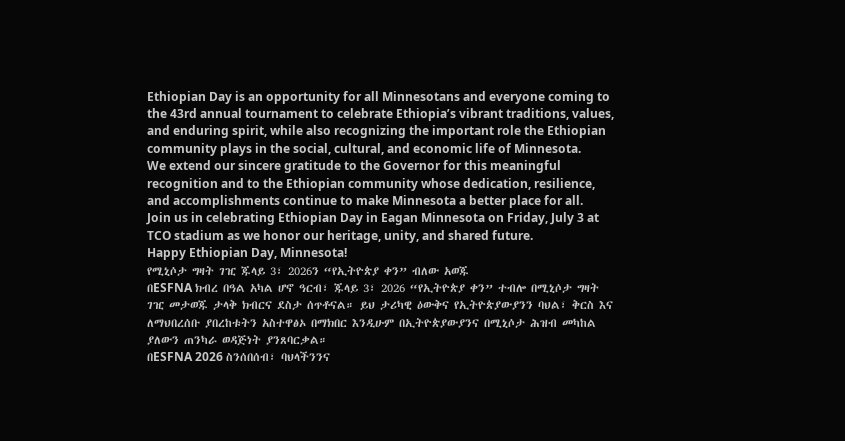Ethiopian Day is an opportunity for all Minnesotans and everyone coming to the 43rd annual tournament to celebrate Ethiopia’s vibrant traditions, values, and enduring spirit, while also recognizing the important role the Ethiopian community plays in the social, cultural, and economic life of Minnesota.
We extend our sincere gratitude to the Governor for this meaningful recognition and to the Ethiopian community whose dedication, resilience, and accomplishments continue to make Minnesota a better place for all.
Join us in celebrating Ethiopian Day in Eagan Minnesota on Friday, July 3 at TCO stadium as we honor our heritage, unity, and shared future.
Happy Ethiopian Day, Minnesota!
የሚኒሶታ ግዛት ገዢ ጁላይ 3፣ 2026ን “የኢትዮጵያ ቀን” ብለው አወጁ
በESFNA ክብረ በዓል አካል ሆኖ ዓርብ፣ ጁላይ 3፣ 2026 “የኢትዮጵያ ቀን” ተብሎ በሚኒሶታ ግዛት ገዢ መታወጁ ታላቅ ክብርና ደስታ ሰጥቶናል። ይህ ታሪካዊ ዕውቅና የኢትዮጵያውያንን ባህል፣ ቅርስ እና ለማህበረሰቡ ያበረከቱትን አስተዋፅኦ በማክበር እንዲሁም በኢትዮጵያውያንና በሚኒሶታ ሕዝብ መካከል ያለውን ጠንካራ ወዳጅነት ያንጸባርቃል።
በESFNA 2026 ስንሰበሰብ፣ ባህላችንንና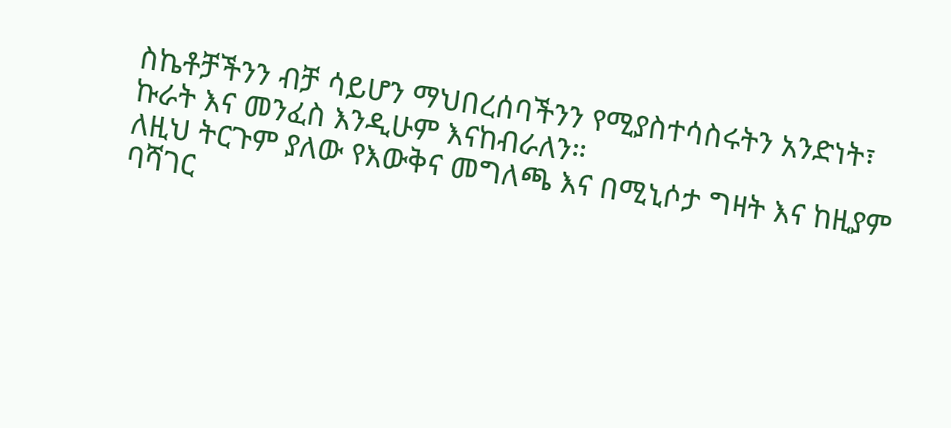ስኬቶቻችንን ብቻ ሳይሆን ማህበረሰባችንን የሚያስተሳስሩትን አንድነት፣ ኩራት እና መንፈስ እንዲሁም እናከብራለን።
ለዚህ ትርጉም ያለው የእውቅና መግለጫ እና በሚኒሶታ ግዛት እና ከዚያም ባሻገር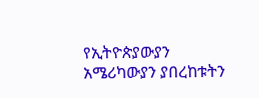የኢትዮጵያውያን አሜሪካውያን ያበረከቱትን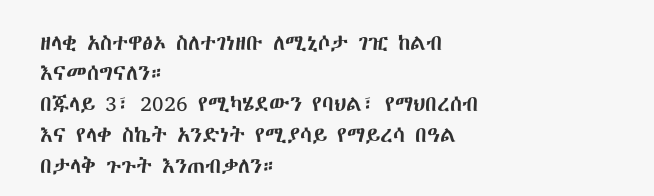ዘላቂ አስተዋፅኦ ስለተገነዘቡ ለሚኒሶታ ገዢ ከልብ እናመሰግናለን።
በጁላይ 3፣ 2026 የሚካሄደውን የባህል፣ የማህበረሰብ እና የላቀ ስኬት አንድነት የሚያሳይ የማይረሳ በዓል በታላቅ ጉጉት እንጠብቃለን።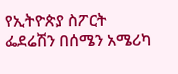የኢትዮጵያ ስፖርት ፌደሬሽን በሰሜን አሜሪካ